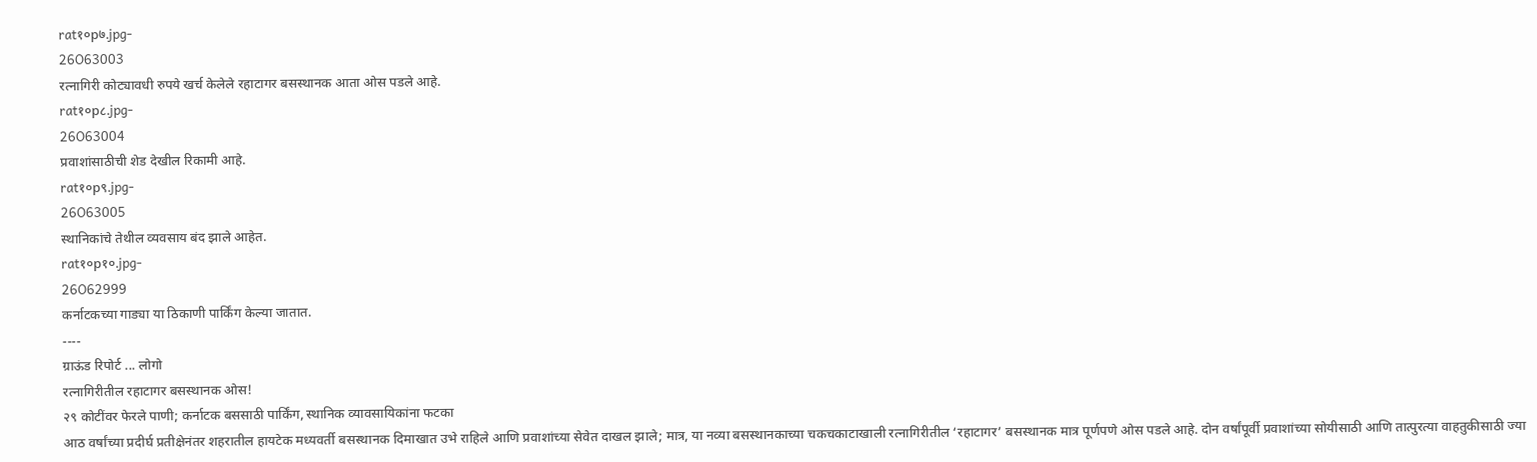rat१०p७.jpg-
26O63003
रत्नागिरी कोट्यावधी रुपये खर्च केलेले रहाटागर बसस्थानक आता ओस पडले आहे.
rat१०p८.jpg-
26O63004
प्रवाशांसाठीची शेड देखील रिकामी आहे.
rat१०p९.jpg-
26O63005
स्थानिकांचे तेथील व्यवसाय बंद झाले आहेत.
rat१०p१०.jpg-
26O62999
कर्नाटकच्या गाड्या या ठिकाणी पार्किंग केल्या जातात.
----
ग्राऊंड रिपोर्ट ... लोगो
रत्नागिरीतील रहाटागर बसस्थानक ओस!
२९ कोटींवर फेरले पाणी; कर्नाटक बससाठी पार्किंग, स्थानिक व्यावसायिकांना फटका
आठ वर्षांच्या प्रदीर्घ प्रतीक्षेनंतर शहरातील हायटेक मध्यवर्ती बसस्थानक दिमाखात उभे राहिले आणि प्रवाशांच्या सेवेत दाखल झाले; मात्र, या नव्या बसस्थानकाच्या चकचकाटाखाली रत्नागिरीतील ‘रहाटागर’ बसस्थानक मात्र पूर्णपणे ओस पडले आहे. दोन वर्षांपूर्वी प्रवाशांच्या सोयीसाठी आणि तात्पुरत्या वाहतुकीसाठी ज्या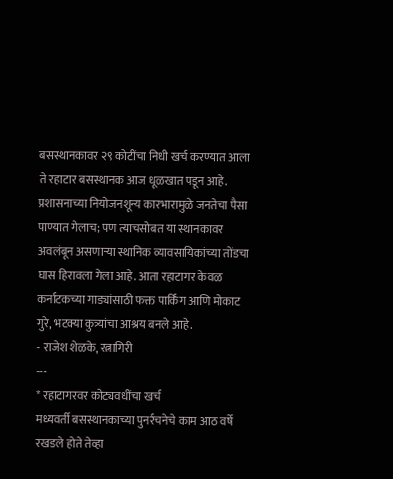बसस्थानकावर २९ कोटींचा निधी खर्च करण्यात आला ते रहाटार बसस्थानक आज धूळखात पडून आहे. प्रशासनाच्या नियोजनशून्य कारभारामुळे जनतेचा पैसा पाण्यात गेलाच; पण त्याचसोबत या स्थानकावर अवलंबून असणाऱ्या स्थानिक व्यावसायिकांच्या तोंडचा घास हिरावला गेला आहे. आता रहाटागर केवळ कर्नाटकच्या गाड्यांसाठी फक्त पार्किंग आणि मोकाट गुरे, भटक्या कुत्र्यांचा आश्रय बनले आहे.
- राजेश शेळके, रत्नागिरी
---
* रहाटागरवर कोट्यवधींचा खर्च
मध्यवर्ती बसस्थानकाच्या पुनर्रचनेचे काम आठ वर्षे रखडले होते तेव्हा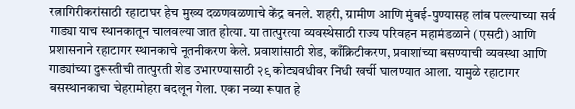रत्नागिरीकरांसाठी रहाटाघर हेच मुख्य दळणवळणाचे केंद्र बनले. शहरी, ग्रामीण आणि मुंबई-पुण्यासह लांब पल्ल्याच्या सर्व गाड्या याच स्थानकातून चालवल्या जात होत्या. या तात्पुरत्या व्यवस्थेसाठी राज्य परिवहन महामंडळाने (एसटी) आणि प्रशासनाने रहाटागर स्थानकाचे नूतनीकरण केले. प्रवाशांसाठी शेड, काँक्रिटीकरण, प्रवाशांच्या बसण्याची व्यवस्था आणि गाड्यांच्या दुरूस्तीची तात्पुरती शेड उभारण्यासाठी २९ कोट्यवधीवर निधी खर्ची घालण्यात आला. यामुळे रहाटागर बसस्थानकाचा चेहरामोहरा बदलून गेला. एका नव्या रूपात हे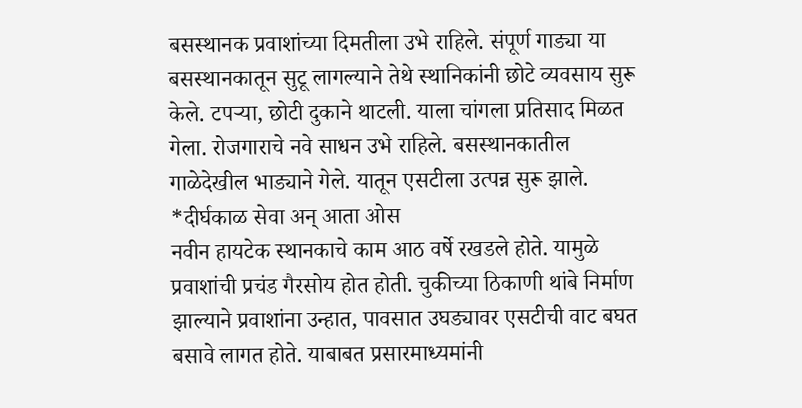बसस्थानक प्रवाशांच्या दिमतीला उभे राहिले. संपूर्ण गाड्या या बसस्थानकातून सुटू लागल्याने तेथे स्थानिकांनी छोटे व्यवसाय सुरू केले. टपऱ्या, छोटी दुकाने थाटली. याला चांगला प्रतिसाद मिळत गेला. रोजगाराचे नवे साधन उभे राहिले. बसस्थानकातील गाळेदेखील भाड्याने गेले. यातून एसटीला उत्पन्न सुरू झाले.
*दीर्घकाळ सेवा अन् आता ओस
नवीन हायटेक स्थानकाचे काम आठ वर्षे रखडले होते. यामुळे प्रवाशांची प्रचंड गैरसोय होत होती. चुकीच्या ठिकाणी थांबे निर्माण झाल्याने प्रवाशांना उन्हात, पावसात उघड्यावर एसटीची वाट बघत बसावे लागत होते. याबाबत प्रसारमाध्यमांनी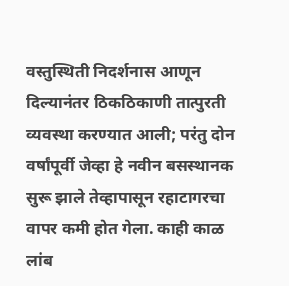वस्तुस्थिती निदर्शनास आणून दिल्यानंतर ठिकठिकाणी तात्पुरती व्यवस्था करण्यात आली; परंतु दोन वर्षांपूर्वी जेव्हा हे नवीन बसस्थानक सुरू झाले तेव्हापासून रहाटागरचा वापर कमी होत गेला. काही काळ लांब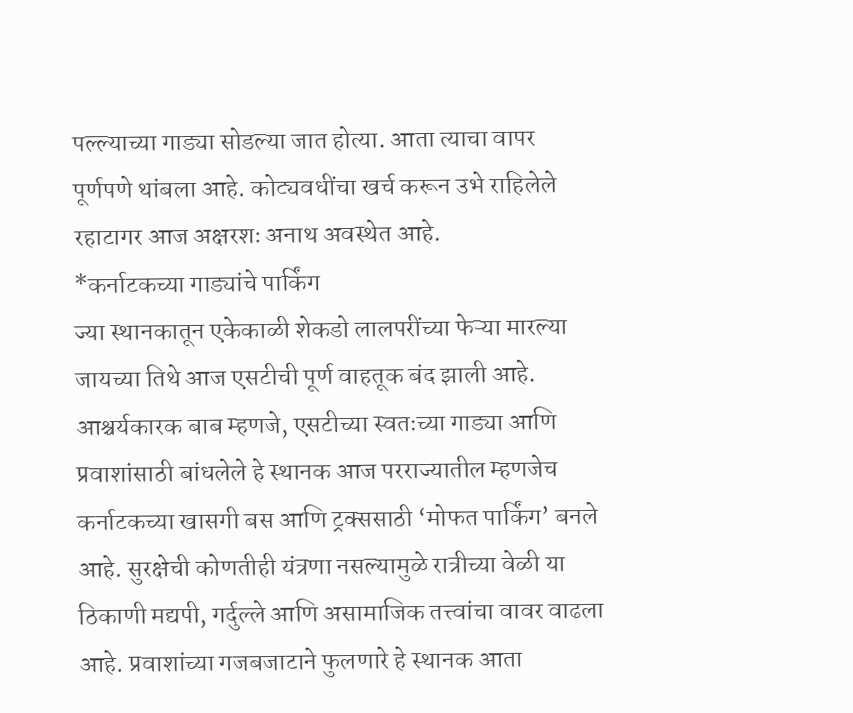पल्ल्याच्या गाड्या सोडल्या जात होत्या. आता त्याचा वापर पूर्णपणे थांबला आहे. कोट्यवधींचा खर्च करून उभे राहिलेले रहाटागर आज अक्षरशः अनाथ अवस्थेत आहे.
*कर्नाटकच्या गाड्यांचे पार्किंग
ज्या स्थानकातून एकेकाळी शेकडो लालपरींच्या फेऱ्या मारल्या जायच्या तिथे आज एसटीची पूर्ण वाहतूक बंद झाली आहे. आश्चर्यकारक बाब म्हणजे, एसटीच्या स्वतःच्या गाड्या आणि प्रवाशांसाठी बांधलेले हे स्थानक आज परराज्यातील म्हणजेच कर्नाटकच्या खासगी बस आणि ट्रक्ससाठी ‘मोफत पार्किंग’ बनले आहे. सुरक्षेची कोणतीही यंत्रणा नसल्यामुळे रात्रीच्या वेळी या ठिकाणी मद्यपी, गर्दुल्ले आणि असामाजिक तत्त्वांचा वावर वाढला आहे. प्रवाशांच्या गजबजाटाने फुलणारे हे स्थानक आता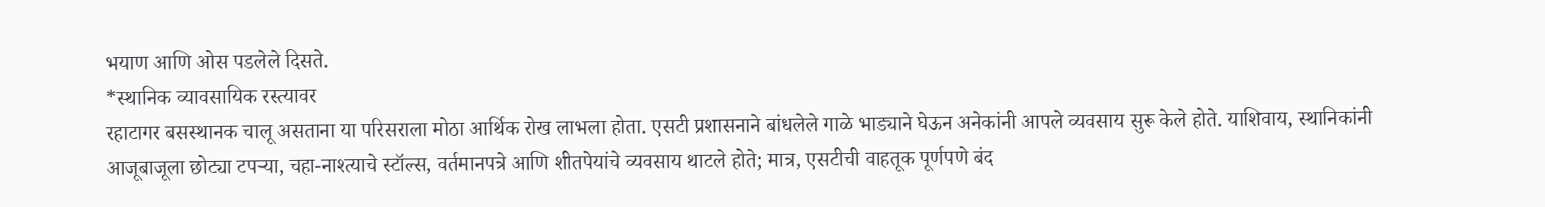भयाण आणि ओस पडलेले दिसते.
*स्थानिक व्यावसायिक रस्त्यावर
रहाटागर बसस्थानक चालू असताना या परिसराला मोठा आर्थिक रोख लाभला होता. एसटी प्रशासनाने बांधलेले गाळे भाड्याने घेऊन अनेकांनी आपले व्यवसाय सुरू केले होते. याशिवाय, स्थानिकांनी आजूबाजूला छोट्या टपऱ्या, चहा-नाश्त्याचे स्टॉल्स, वर्तमानपत्रे आणि शीतपेयांचे व्यवसाय थाटले होते; मात्र, एसटीची वाहतूक पूर्णपणे बंद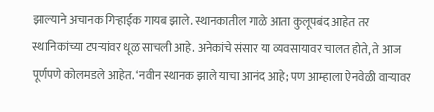झाल्याने अचानक गिऱ्हाईक गायब झाले. स्थानकातील गाळे आता कुलूपबंद आहेत तर स्थानिकांच्या टपऱ्यांवर धूळ साचली आहे. अनेकांचे संसार या व्यवसायावर चालत होते, ते आज पूर्णपणे कोलमडले आहेत. ‘नवीन स्थानक झाले याचा आनंद आहे; पण आम्हाला ऐनवेळी वाऱ्यावर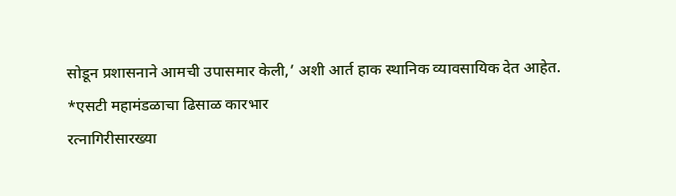सोडून प्रशासनाने आमची उपासमार केली,’ अशी आर्त हाक स्थानिक व्यावसायिक देत आहेत.
*एसटी महामंडळाचा ढिसाळ कारभार
रत्नागिरीसारख्या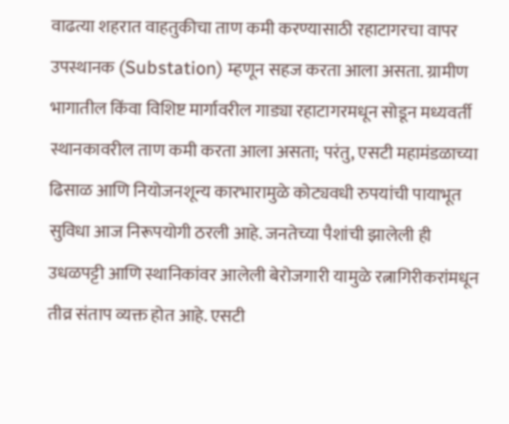वाढत्या शहरात वाहतुकीचा ताण कमी करण्यासाठी रहाटागरचा वापर उपस्थानक (Substation) म्हणून सहज करता आला असता. ग्रामीण भागातील किंवा विशिष्ट मार्गावरील गाड्या रहाटागरमधून सोडून मध्यवर्ती स्थानकावरील ताण कमी करता आला असता; परंतु, एसटी महामंडळाच्या ढिसाळ आणि नियोजनशून्य कारभारामुळे कोट्यवधी रुपयांची पायाभूत सुविधा आज निरूपयोगी ठरली आहे. जनतेच्या पैशांची झालेली ही उधळपट्टी आणि स्थानिकांवर आलेली बेरोजगारी यामुळे रत्नागिरीकरांमधून तीव्र संताप व्यक्त होत आहे. एसटी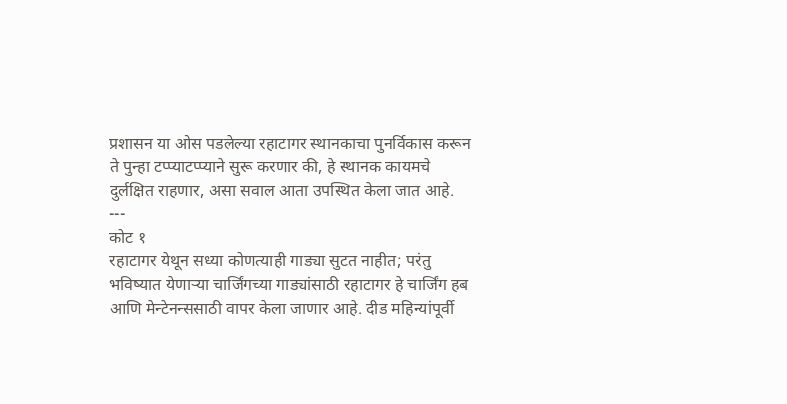प्रशासन या ओस पडलेल्या रहाटागर स्थानकाचा पुनर्विकास करून ते पुन्हा टप्प्याटप्प्याने सुरू करणार की, हे स्थानक कायमचे दुर्लक्षित राहणार, असा सवाल आता उपस्थित केला जात आहे.
---
कोट १
रहाटागर येथून सध्या कोणत्याही गाड्या सुटत नाहीत; परंतु भविष्यात येणाऱ्या चार्जिंगच्या गाड्यांसाठी रहाटागर हे चार्जिंग हब आणि मेन्टेनन्ससाठी वापर केला जाणार आहे. दीड महिन्यांपूर्वी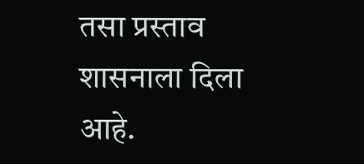तसा प्रस्ताव शासनाला दिला आहे.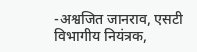-अश्वजित जानराव, एसटी विभागीय नियंत्रक,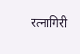रत्नागिरी